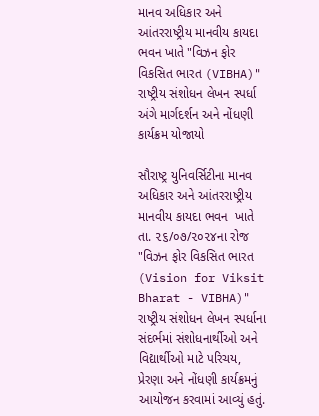માનવ અધિકાર અને આંતરરાષ્ટ્રીય માનવીય કાયદા ભવન ખાતે "વિઝન ફોર વિકસિત ભારત (VIBHA)" રાષ્ટ્રીય સંશોધન લેખન સ્પર્ધા અંગે માર્ગદર્શન અને નોંધણી કાર્યક્રમ યોજાયો

સૌરાષ્ટ્ર યુનિવર્સિટીના માનવ અધિકાર અને આંતરરાષ્ટ્રીય માનવીય કાયદા ભવન  ખાતે તા. ૨૬/૦૭/૨૦૨૪ના રોજ "વિઝન ફોર વિકસિત ભારત (Vision for Viksit Bharat - VIBHA)" રાષ્ટ્રીય સંશોધન લેખન સ્પર્ધાના સંદર્ભમાં સંશોધનાર્થીઓ અને વિદ્યાર્થીઓ માટે પરિચય, પ્રેરણા અને નોંધણી કાર્યક્રમનું આયોજન કરવામાં આવ્યું હતું.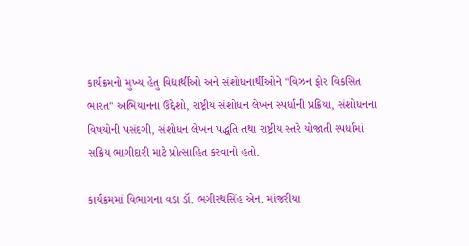કાર્યક્રમનો મુખ્ય હેતુ વિદ્યાર્થીઓ અને સંશોધનાર્થીઓને "વિઝન ફોર વિકસિત ભારત" અભિયાનના ઉદ્દેશો, રાષ્ટ્રીય સંશોધન લેખન સ્પર્ધાની પ્રક્રિયા, સંશોધનના વિષયોની પસંદગી, સંશોધન લેખન પદ્ધતિ તથા રાષ્ટ્રીય સ્તરે યોજાતી સ્પર્ધામાં સક્રિય ભાગીદારી માટે પ્રોત્સાહિત કરવાનો હતો.

કાર્યક્રમમાં વિભાગના વડા ડૉ. ભગીરથસિંહ એન. માંજરીયા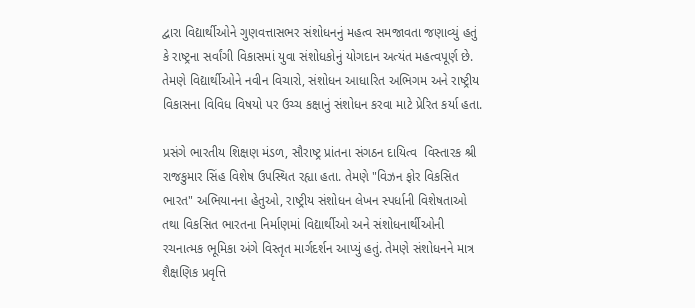દ્વારા વિદ્યાર્થીઓને ગુણવત્તાસભર સંશોધનનું મહત્વ સમજાવતા જણાવ્યું હતું કે રાષ્ટ્રના સર્વાંગી વિકાસમાં યુવા સંશોધકોનું યોગદાન અત્યંત મહત્વપૂર્ણ છે. તેમણે વિદ્યાર્થીઓને નવીન વિચારો, સંશોધન આધારિત અભિગમ અને રાષ્ટ્રીય વિકાસના વિવિધ વિષયો પર ઉચ્ચ કક્ષાનું સંશોધન કરવા માટે પ્રેરિત કર્યા હતા.

પ્રસંગે ભારતીય શિક્ષણ મંડળ, સૌરાષ્ટ્ર પ્રાંતના સંગઠન દાયિત્વ  વિસ્તારક શ્રી રાજકુમાર સિંહ વિશેષ ઉપસ્થિત રહ્યા હતા. તેમણે "વિઝન ફોર વિકસિત ભારત" અભિયાનના હેતુઓ, રાષ્ટ્રીય સંશોધન લેખન સ્પર્ધાની વિશેષતાઓ તથા વિકસિત ભારતના નિર્માણમાં વિદ્યાર્થીઓ અને સંશોધનાર્થીઓની રચનાત્મક ભૂમિકા અંગે વિસ્તૃત માર્ગદર્શન આપ્યું હતું. તેમણે સંશોધનને માત્ર શૈક્ષણિક પ્રવૃત્તિ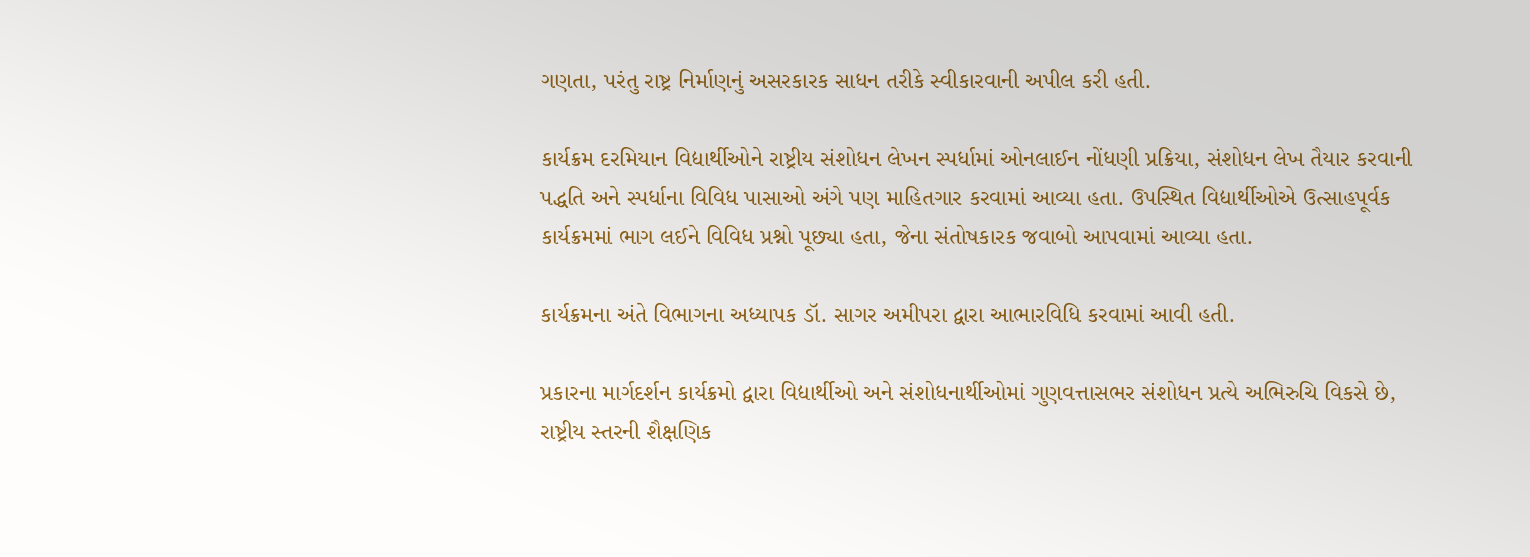ગણતા, પરંતુ રાષ્ટ્ર નિર્માણનું અસરકારક સાધન તરીકે સ્વીકારવાની અપીલ કરી હતી.

કાર્યક્રમ દરમિયાન વિદ્યાર્થીઓને રાષ્ટ્રીય સંશોધન લેખન સ્પર્ધામાં ઓનલાઈન નોંધણી પ્રક્રિયા, સંશોધન લેખ તૈયાર કરવાની પદ્ધતિ અને સ્પર્ધાના વિવિધ પાસાઓ અંગે પણ માહિતગાર કરવામાં આવ્યા હતા. ઉપસ્થિત વિદ્યાર્થીઓએ ઉત્સાહપૂર્વક કાર્યક્રમમાં ભાગ લઈને વિવિધ પ્રશ્નો પૂછ્યા હતા, જેના સંતોષકારક જવાબો આપવામાં આવ્યા હતા.

કાર્યક્રમના અંતે વિભાગના અધ્યાપક ડૉ. સાગર અમીપરા દ્વારા આભારવિધિ કરવામાં આવી હતી.

પ્રકારના માર્ગદર્શન કાર્યક્રમો દ્વારા વિદ્યાર્થીઓ અને સંશોધનાર્થીઓમાં ગુણવત્તાસભર સંશોધન પ્રત્યે અભિરુચિ વિકસે છે, રાષ્ટ્રીય સ્તરની શૈક્ષણિક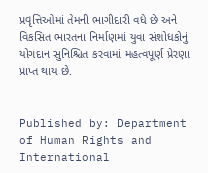પ્રવૃત્તિઓમાં તેમની ભાગીદારી વધે છે અને વિકસિત ભારતના નિર્માણમાં યુવા સંશોધકોનું યોગદાન સુનિશ્ચિત કરવામાં મહત્વપૂર્ણ પ્રેરણા પ્રાપ્ત થાય છે.


Published by: Department of Human Rights and International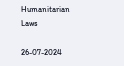Humanitarian Laws

26-07-2024